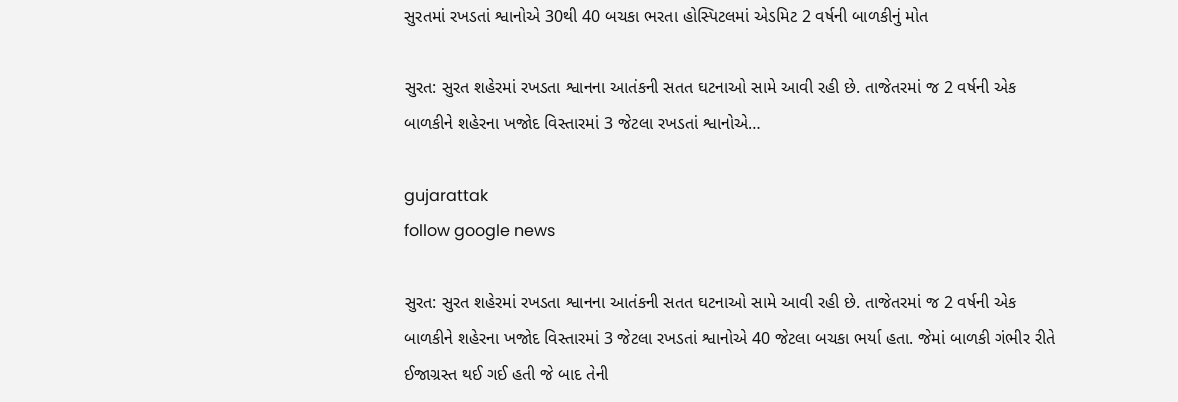સુરતમાં રખડતાં શ્વાનોએ 30થી 40 બચકા ભરતા હોસ્પિટલમાં એડમિટ 2 વર્ષની બાળકીનું મોત

સુરત: સુરત શહેરમાં રખડતા શ્વાનના આતંકની સતત ઘટનાઓ સામે આવી રહી છે. તાજેતરમાં જ 2 વર્ષની એક બાળકીને શહેરના ખજોદ વિસ્તારમાં 3 જેટલા રખડતાં શ્વાનોએ…

gujarattak
follow google news

સુરત: સુરત શહેરમાં રખડતા શ્વાનના આતંકની સતત ઘટનાઓ સામે આવી રહી છે. તાજેતરમાં જ 2 વર્ષની એક બાળકીને શહેરના ખજોદ વિસ્તારમાં 3 જેટલા રખડતાં શ્વાનોએ 40 જેટલા બચકા ભર્યા હતા. જેમાં બાળકી ગંભીર રીતે ઈજાગ્રસ્ત થઈ ગઈ હતી જે બાદ તેની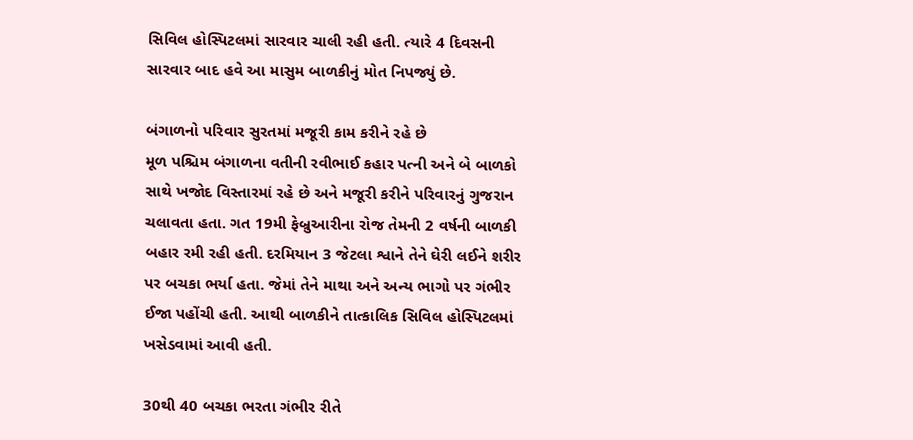સિવિલ હોસ્પિટલમાં સારવાર ચાલી રહી હતી. ત્યારે 4 દિવસની સારવાર બાદ હવે આ માસુમ બાળકીનું મોત નિપજ્યું છે.

બંગાળનો પરિવાર સુરતમાં મજૂરી કામ કરીને રહે છે
મૂળ પશ્ચિમ બંગાળના વતીની રવીભાઈ કહાર પત્ની અને બે બાળકો સાથે ખજોદ વિસ્તારમાં રહે છે અને મજૂરી કરીને પરિવારનું ગુજરાન ચલાવતા હતા. ગત 19મી ફેબ્રુઆરીના રોજ તેમની 2 વર્ષની બાળકી બહાર રમી રહી હતી. દરમિયાન 3 જેટલા શ્વાને તેને ઘેરી લઈને શરીર પર બચકા ભર્યા હતા. જેમાં તેને માથા અને અન્ય ભાગો પર ગંભીર ઈજા પહોંચી હતી. આથી બાળકીને તાત્કાલિક સિવિલ હોસ્પિટલમાં ખસેડવામાં આવી હતી.

30થી 40 બચકા ભરતા ગંભીર રીતે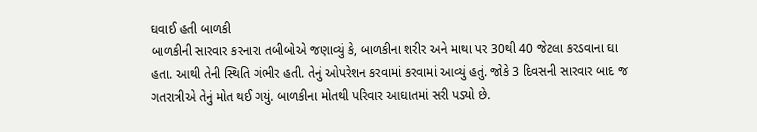ઘવાઈ હતી બાળકી
બાળકીની સારવાર કરનારા તબીબોએ જણાવ્યું કે, બાળકીના શરીર અને માથા પર 30થી 40 જેટલા કરડવાના ઘા હતા. આથી તેની સ્થિતિ ગંભીર હતી. તેનું ઓપરેશન કરવામાં કરવામાં આવ્યું હતું. જોકે 3 દિવસની સારવાર બાદ જ ગતરાત્રીએ તેનું મોત થઈ ગયું. બાળકીના મોતથી પરિવાર આઘાતમાં સરી પડ્યો છે.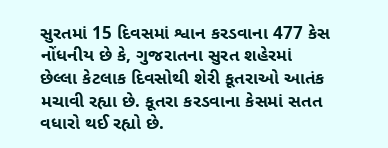સુરતમાં 15 દિવસમાં શ્વાન કરડવાના 477 કેસ
નોંધનીય છે કે, ગુજરાતના સુરત શહેરમાં છેલ્લા કેટલાક દિવસોથી શેરી કૂતરાઓ આતંક મચાવી રહ્યા છે. કૂતરા કરડવાના કેસમાં સતત વધારો થઈ રહ્યો છે.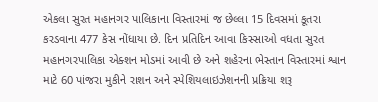એકલા સુરત મહાનગર પાલિકાના વિસ્તારમાં જ છેલ્લા 15 દિવસમાં કૂતરા કરડવાના 477 કેસ નોંધાયા છે. દિન પ્રતિદિન આવા કિસ્સાઓ વધતા સુરત મહાનગરપાલિકા એક્શન મોડમાં આવી છે અને શહેરના ભેસ્તાન વિસ્તારમાં શ્વાન માટે 60 પાંજરા મુકીને રાશન અને સ્પેશિયલાઇઝેશનની પ્રક્રિયા શરૂ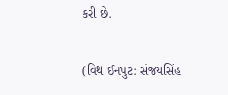કરી છે.

(વિથ ઈનપુટ: સંજયસિંહ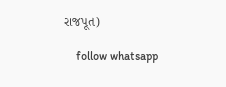રાજપૂત)

    follow whatsapp